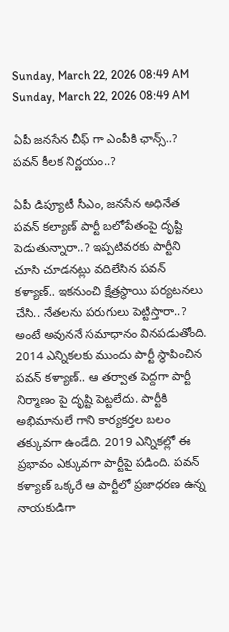Sunday, March 22, 2026 08:49 AM
Sunday, March 22, 2026 08:49 AM

ఏపీ జనసేన చీఫ్ గా ఎంపీకి ఛాన్స్..? పవన్ కీలక నిర్ణయం..?

ఏపీ డిప్యూటీ సీఎం, జనసేన అధినేత పవన్ కల్యాణ్ పార్టీ బలోపేతంపై దృష్టి పెడుతున్నారా..? ఇప్పటివరకు పార్టీని చూసి చూడనట్లు వదిలేసిన పవన్ కళ్యాణ్.. ఇకనుంచి క్షేత్రస్థాయి పర్యటనలు చేసి.. నేతలను పరుగులు పెట్టిస్తారా..? అంటే అవుననే సమాధానం వినపడుతోంది. 2014 ఎన్నికలకు ముందు పార్టీ స్థాపించిన పవన్ కళ్యాణ్.. ఆ తర్వాత పెద్దగా పార్టీ నిర్మాణం పై దృష్టి పెట్టలేదు. పార్టీకి అభిమానులే గాని కార్యకర్తల బలం తక్కువగా ఉండేది. 2019 ఎన్నికల్లో ఈ ప్రభావం ఎక్కువగా పార్టీపై పడింది. పవన్ కళ్యాణ్ ఒక్కరే ఆ పార్టీలో ప్రజాధరణ ఉన్న నాయకుడిగా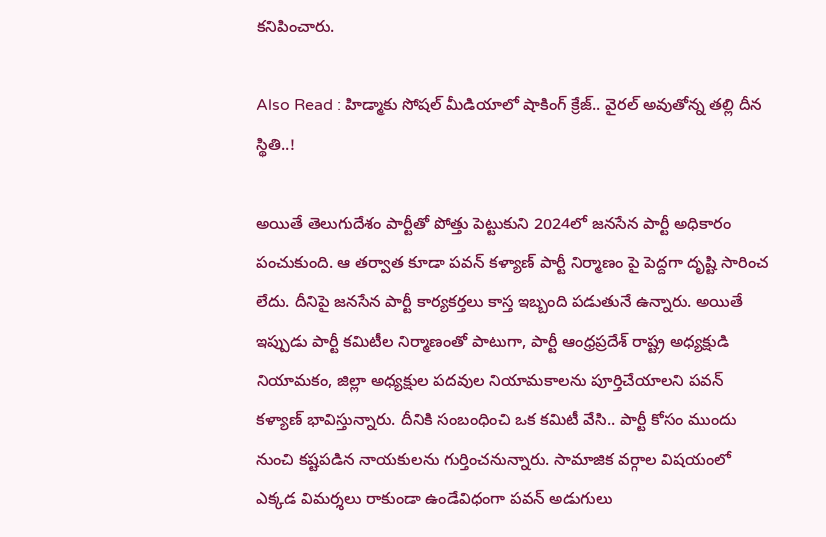కనిపించారు.

Also Read : హిడ్మాకు సోషల్ మీడియాలో షాకింగ్ క్రేజ్.. వైరల్ అవుతోన్న తల్లి దీన స్థితి..!

అయితే తెలుగుదేశం పార్టీతో పోత్తు పెట్టుకుని 2024లో జనసేన పార్టీ అధికారం పంచుకుంది. ఆ తర్వాత కూడా పవన్ కళ్యాణ్ పార్టీ నిర్మాణం పై పెద్దగా దృష్టి సారించ లేదు. దీనిపై జనసేన పార్టీ కార్యకర్తలు కాస్త ఇబ్బంది పడుతునే ఉన్నారు. అయితే ఇప్పుడు పార్టీ కమిటీల నిర్మాణంతో పాటుగా, పార్టీ ఆంధ్రప్రదేశ్ రాష్ట్ర అధ్యక్షుడి నియామకం, జిల్లా అధ్యక్షుల పదవుల నియామకాలను పూర్తిచేయాలని పవన్ కళ్యాణ్ భావిస్తున్నారు. దీనికి సంబంధించి ఒక కమిటీ వేసి.. పార్టీ కోసం ముందు నుంచి కష్టపడిన నాయకులను గుర్తించనున్నారు. సామాజిక వర్గాల విషయంలో ఎక్కడ విమర్శలు రాకుండా ఉండేవిధంగా పవన్ అడుగులు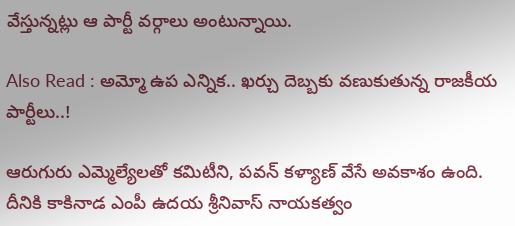వేస్తున్నట్లు ఆ పార్టీ వర్గాలు అంటున్నాయి.

Also Read : అమ్మో ఉప ఎన్నిక.. ఖర్చు దెబ్బకు వణుకుతున్న రాజకీయ పార్టీలు..!

ఆరుగురు ఎమ్మెల్యేలతో కమిటీని, పవన్ కళ్యాణ్ వేసే అవకాశం ఉంది. దీనికి కాకినాడ ఎంపీ ఉదయ శ్రీనివాస్ నాయకత్వం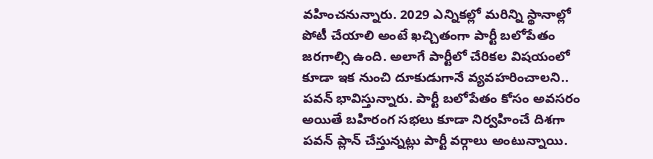వహించనున్నారు. 2029 ఎన్నికల్లో మరిన్ని స్థానాల్లో పోటీ చేయాలి అంటే ఖచ్చితంగా పార్టీ బలోపేతం జరగాల్సి ఉంది. అలాగే పార్టీలో చేరికల విషయంలో కూడా ఇక నుంచి దూకుడుగానే వ్యవహరించాలని.. పవన్ భావిస్తున్నారు. పార్టీ బలోపేతం కోసం అవసరం అయితే బహిరంగ సభలు కూడా నిర్వహించే దిశగా పవన్ ప్లాన్ చేస్తున్నట్లు పార్టీ వర్గాలు అంటున్నాయి.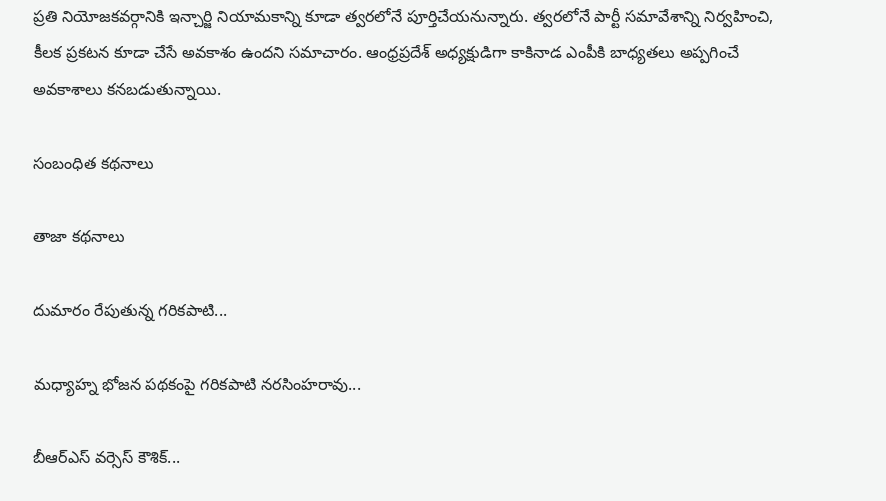ప్రతి నియోజకవర్గానికి ఇన్చార్జి నియామకాన్ని కూడా త్వరలోనే పూర్తిచేయనున్నారు. త్వరలోనే పార్టీ సమావేశాన్ని నిర్వహించి, కీలక ప్రకటన కూడా చేసే అవకాశం ఉందని సమాచారం. ఆంధ్రప్రదేశ్ అధ్యక్షుడిగా కాకినాడ ఎంపీకి బాధ్యతలు అప్పగించే అవకాశాలు కనబడుతున్నాయి.

సంబంధిత కథనాలు

తాజా కథనాలు

దుమారం రేపుతున్న గరికపాటి...

మధ్యాహ్న భోజన పథకంపై గరికపాటి నరసింహరావు...

బీఆర్ఎస్ వర్సెస్ కౌశిక్...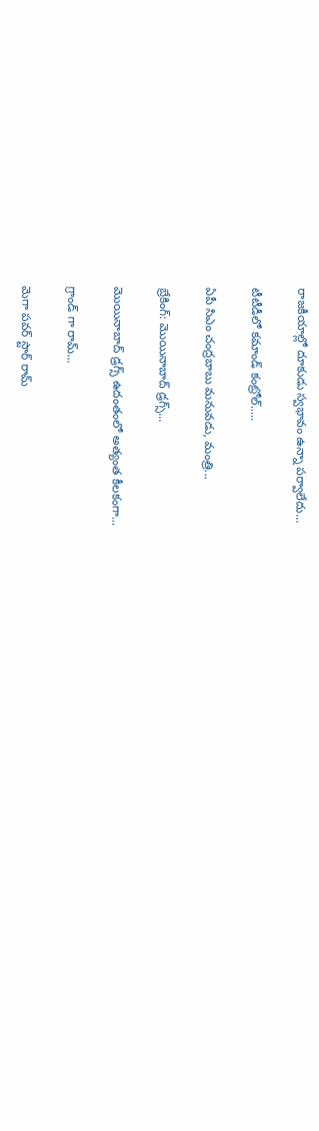రాజకీయాల్లో దూకుడు స్వభావం ఉన్నా పర్వాలేదు...

టీటీడీలో కమాండ్ కంట్రోల్.....

ఏపీ సిఎం చంద్రబాబు మనువడు, మంత్రి...

బ్రేకింగ్: మొయినాబాద్ డ్రగ్స్...

మొయినాబాద్ డ్రగ్స్ ఉదంతంలో అత్యంత కీలకంగా...

గ్రాండ్ గా రామ్...

మెగా పవర్ స్టార్ రామ్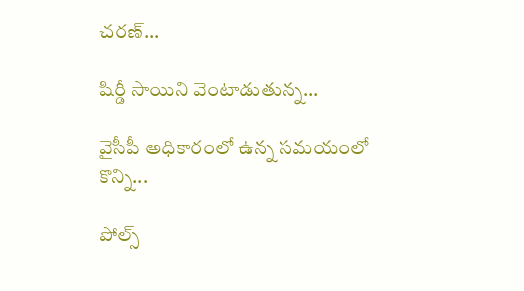చరణ్...

షిర్డీ సాయిని వెంటాడుతున్న...

వైసీపీ అధికారంలో ఉన్న సమయంలో కొన్ని...

పోల్స్